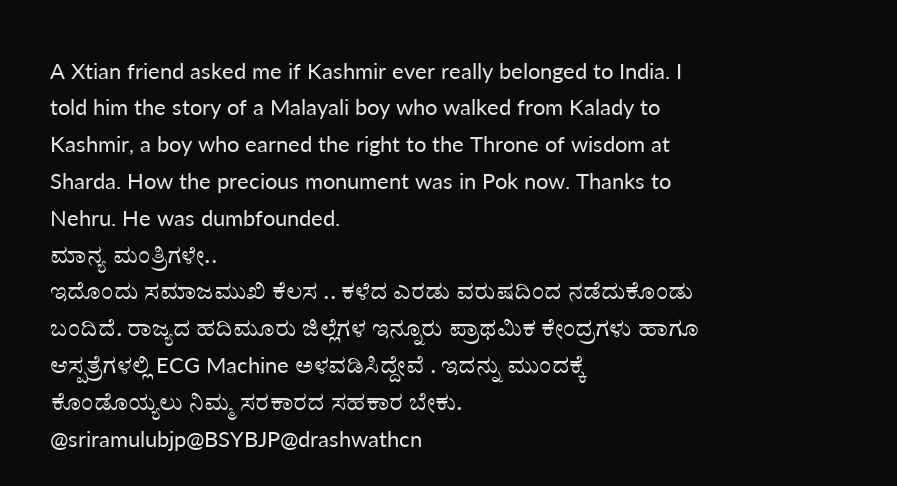A Xtian friend asked me if Kashmir ever really belonged to India. I told him the story of a Malayali boy who walked from Kalady to Kashmir, a boy who earned the right to the Throne of wisdom at Sharda. How the precious monument was in Pok now. Thanks to Nehru. He was dumbfounded.
ಮಾನ್ಯ ಮಂತ್ರಿಗಳೇ..
ಇದೊಂದು ಸಮಾಜಮುಖಿ ಕೆಲಸ .. ಕಳೆದ ಎರಡು ವರುಷದಿಂದ ನಡೆದುಕೊಂಡು ಬಂದಿದೆ. ರಾಜ್ಯದ ಹದಿಮೂರು ಜಿಲ್ಲೆಗಳ ಇನ್ನೂರು ಪ್ರಾಥಮಿಕ ಕೇಂದ್ರಗಳು ಹಾಗೂ ಆಸ್ಪತ್ರೆಗಳಲ್ಲಿ ECG Machine ಅಳವಡಿಸಿದ್ದೇವೆ . ಇದನ್ನು ಮುಂದಕ್ಕೆ ಕೊಂಡೊಯ್ಯಲು ನಿಮ್ಮ ಸರಕಾರದ ಸಹಕಾರ ಬೇಕು. @sriramulubjp@BSYBJP@drashwathcn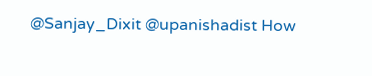@Sanjay_Dixit @upanishadist How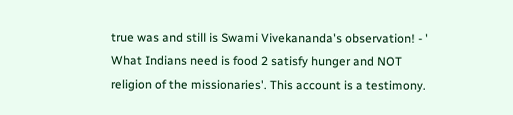true was and still is Swami Vivekananda's observation! - ' What Indians need is food 2 satisfy hunger and NOT religion of the missionaries'. This account is a testimony.